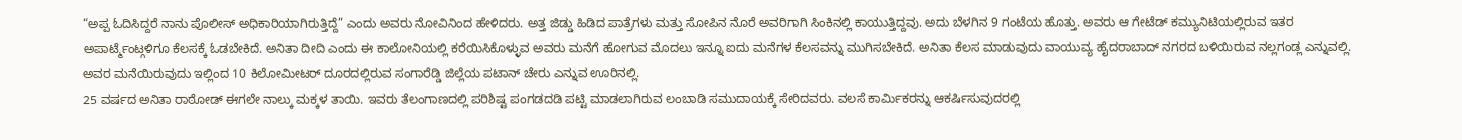“ಅಪ್ಪ ಓದಿಸಿದ್ದರೆ ನಾನು ಪೊಲೀಸ್ ಅಧಿಕಾರಿಯಾಗಿರುತ್ತಿದ್ದೆ” ಎಂದು ಅವರು ನೋವಿನಿಂದ ಹೇಳಿದರು. ಅತ್ತ ಜಿಡ್ಡು ಹಿಡಿದ ಪಾತ್ರೆಗಳು ಮತ್ತು ಸೋಪಿನ ನೊರೆ ಅವರಿಗಾಗಿ ಸಿಂಕಿನಲ್ಲಿ ಕಾಯುತ್ತಿದ್ದವು. ಅದು ಬೆಳಗಿನ 9 ಗಂಟೆಯ ಹೊತ್ತು. ಅವರು ಆ ಗೇಟೆಡ್ ಕಮ್ಯುನಿಟಿಯಲ್ಲಿರುವ ಇತರ ಅಪಾರ್ಟ್ಮೆಂಟ್ಗಳಿಗೂ ಕೆಲಸಕ್ಕೆ ಓಡಬೇಕಿದೆ. ಅನಿತಾ ದೀದಿ ಎಂದು ಈ ಕಾಲೋನಿಯಲ್ಲಿ ಕರೆಯಿಸಿಕೊಳ್ಳುವ ಅವರು ಮನೆಗೆ ಹೋಗುವ ಮೊದಲು ಇನ್ನೂ ಐದು ಮನೆಗಳ ಕೆಲಸವನ್ನು ಮುಗಿಸಬೇಕಿದೆ. ಅನಿತಾ ಕೆಲಸ ಮಾಡುವುದು ವಾಯುವ್ಯ ಹೈದರಾಬಾದ್ ನಗರದ ಬಳಿಯಿರುವ ನಲ್ಲಗಂಡ್ಲ ಎನ್ನುವಲ್ಲಿ. ಅವರ ಮನೆಯಿರುವುದು ಇಲ್ಲಿಂದ 10 ಕಿಲೋಮೀಟರ್ ದೂರದಲ್ಲಿರುವ ಸಂಗಾರೆಡ್ಡಿ ಜಿಲ್ಲೆಯ ಪಟಾನ್ ಚೇರು ಎನ್ನುವ ಊರಿನಲ್ಲಿ.
25 ವರ್ಷದ ಅನಿತಾ ರಾಠೋಡ್ ಈಗಲೇ ನಾಲ್ಕು ಮಕ್ಕಳ ತಾಯಿ. ಇವರು ತೆಲಂಗಾಣದಲ್ಲಿ ಪರಿಶಿಷ್ಟ ಪಂಗಡದಡಿ ಪಟ್ಟಿ ಮಾಡಲಾಗಿರುವ ಲಂಬಾಡಿ ಸಮುದಾಯಕ್ಕೆ ಸೇರಿದವರು. ವಲಸೆ ಕಾರ್ಮಿಕರನ್ನು ಆಕರ್ಷಿಸುವುದರಲ್ಲಿ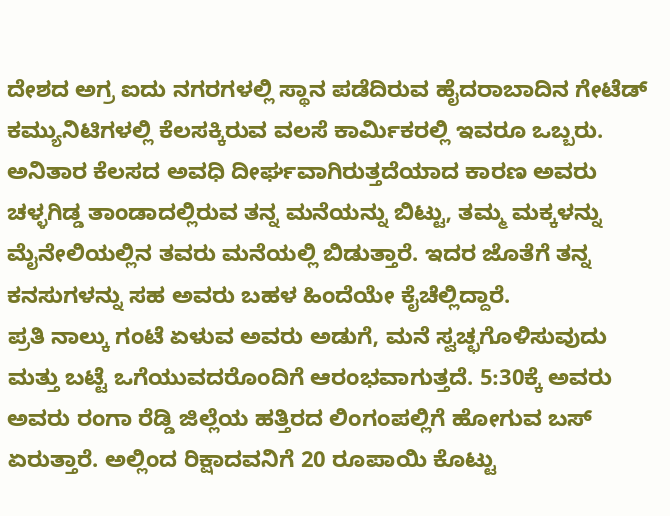ದೇಶದ ಅಗ್ರ ಐದು ನಗರಗಳಲ್ಲಿ ಸ್ಥಾನ ಪಡೆದಿರುವ ಹೈದರಾಬಾದಿನ ಗೇಟೆಡ್ ಕಮ್ಯುನಿಟಿಗಳಲ್ಲಿ ಕೆಲಸಕ್ಕಿರುವ ವಲಸೆ ಕಾರ್ಮಿಕರಲ್ಲಿ ಇವರೂ ಒಬ್ಬರು. ಅನಿತಾರ ಕೆಲಸದ ಅವಧಿ ದೀರ್ಘವಾಗಿರುತ್ತದೆಯಾದ ಕಾರಣ ಅವರು ಚಳ್ಳಗಿಡ್ಡ ತಾಂಡಾದಲ್ಲಿರುವ ತನ್ನ ಮನೆಯನ್ನು ಬಿಟ್ಟು, ತಮ್ಮ ಮಕ್ಕಳನ್ನು ಮೈನೇಲಿಯಲ್ಲಿನ ತವರು ಮನೆಯಲ್ಲಿ ಬಿಡುತ್ತಾರೆ. ಇದರ ಜೊತೆಗೆ ತನ್ನ ಕನಸುಗಳನ್ನು ಸಹ ಅವರು ಬಹಳ ಹಿಂದೆಯೇ ಕೈಚೆಲ್ಲಿದ್ದಾರೆ.
ಪ್ರತಿ ನಾಲ್ಕು ಗಂಟೆ ಏಳುವ ಅವರು ಅಡುಗೆ, ಮನೆ ಸ್ವಚ್ಛಗೊಳಿಸುವುದು ಮತ್ತು ಬಟ್ಟೆ ಒಗೆಯುವದರೊಂದಿಗೆ ಆರಂಭವಾಗುತ್ತದೆ. 5:30ಕ್ಕೆ ಅವರು ಅವರು ರಂಗಾ ರೆಡ್ಡಿ ಜಿಲ್ಲೆಯ ಹತ್ತಿರದ ಲಿಂಗಂಪಲ್ಲಿಗೆ ಹೋಗುವ ಬಸ್ ಏರುತ್ತಾರೆ. ಅಲ್ಲಿಂದ ರಿಕ್ಷಾದವನಿಗೆ 20 ರೂಪಾಯಿ ಕೊಟ್ಟು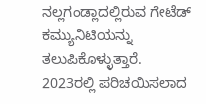ನಲ್ಲಗಂಡ್ಲಾದಲ್ಲಿರುವ ಗೇಟೆಡ್ ಕಮ್ಯುನಿಟಿಯನ್ನು ತಲುಪಿಕೊಳ್ಳುತ್ತಾರೆ. 2023ರಲ್ಲಿ ಪರಿಚಯಿಸಲಾದ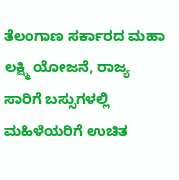ತೆಲಂಗಾಣ ಸರ್ಕಾರದ ಮಹಾ ಲಕ್ಷ್ಮಿ ಯೋಜನೆ, ರಾಜ್ಯ ಸಾರಿಗೆ ಬಸ್ಸುಗಳಲ್ಲಿ ಮಹಿಳೆಯರಿಗೆ ಉಚಿತ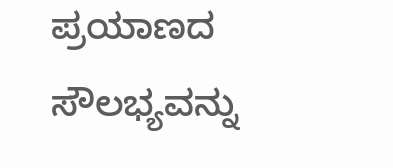ಪ್ರಯಾಣದ ಸೌಲಭ್ಯವನ್ನು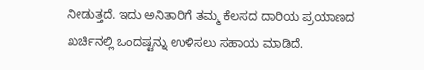ನೀಡುತ್ತದೆ. ಇದು ಅನಿತಾರಿಗೆ ತಮ್ಮ ಕೆಲಸದ ದಾರಿಯ ಪ್ರಯಾಣದ ಖರ್ಚಿನಲ್ಲಿ ಒಂದಷ್ಟನ್ನು ಉಳಿಸಲು ಸಹಾಯ ಮಾಡಿದೆ.